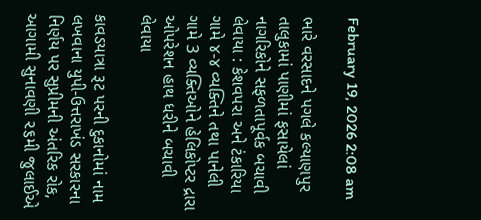February 19, 2026 2:08 am

ભારે વરસાદને પગલે કલ્યાણપુર તાલુકામાં પાણીમાં ફસાયેલાં નાગરિકોને સફળતાપૂર્વક બચાવી લેવાયા : કેશવપરા અને ટંકારિયા ગામે ૪-૪ વ્યક્તિને તથા પાનેલી ગામે 3 વ્યક્તિઓને હેલિકોપ્ટર દ્રારા ઓપરેશન હાથ ધરીને બચાવી લેવાયા

કાવડયાત્રા રૂટ પરની દુકાનોમાં નામ લખવાના યુપી-ઉત્તરાખંડ સરકારના નિર્ણય પર સુપ્રીમની અંતરિક રોક, આગામી સુનાવણી ૨૬મી જુલાઈએ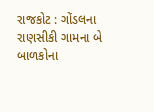રાજકોટ : ગોંડલના રાણસીકી ગામના બે બાળકોના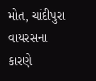મોત, ચાંદીપુરા વાયરસના કારણે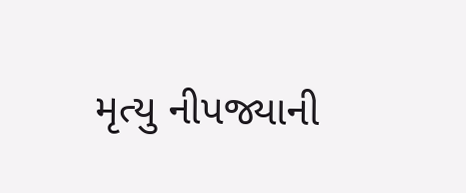મૃત્યુ નીપજ્યાની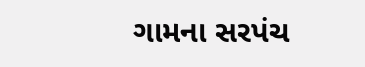ગામના સરપંચ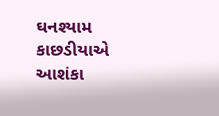ઘનશ્યામ કાછડીયાએ આશંકા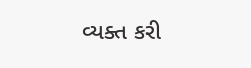વ્યક્ત કરી